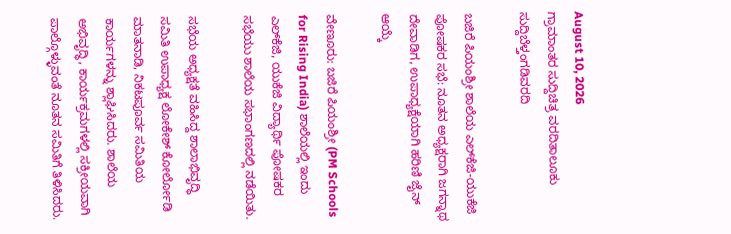August 10, 2026
ಗ್ರಾಮಾಂತರ ಸುದ್ದಿಚಿತ್ರ ವರದಿತಾಲೂಕು ಸುದ್ದಿಬೆಳ್ತಂಗಡಿವರದಿ

ಬಜಿರೆ ಪಿಯಂಶ್ರೀ ಶಾಲೆಯ ಎಲ್‌ಕೆಜಿ-ಯುಕೆಜಿ ಪೋಷಕರ ಸಭೆ: ನೂತನ ಅಧ್ಯಕ್ಷರಾಗಿ ಜಗನ್ನಾಥ ದೇವಾಡಿಗ, ಉಪಾಧ್ಯಕ್ಷೆಯಾಗಿ ಹರಿಣಿ ಜೈನ್ ಆಯ್ಕೆ

ವೇಣೂರು: ಬಜಿರೆ ಪಿಯಂಶ್ರೀ (PM Schools for Rising India) ಶಾಲೆಯಲ್ಲಿ ಇಂದು ಎಲ್‌ಕೆಜಿ, ಯುಕೆಜಿ ವಿದ್ಯಾರ್ಥಿ ಪೋಷಕರ ಸಭೆಯು ಶಾಲೆಯ ಸಭಾಂಗಣದಲ್ಲಿ ನಡೆಯಿತು.

ಸಭೆಯ ಅಧ್ಯಕ್ಷತೆ ವಹಿಸಿದ್ದ ಶಾಲಾಭಿವೃದ್ಧಿ ಸಮಿತಿ ಉಪಾಧ್ಯಕ್ಷ ಲೋಕೇಶ್ ಕೋರ್ಲೋಡಿ ಮಾತನಾಡಿ, ನಿಕಟಪೂರ್ವ ಸಮಿತಿಯ ಕಾರ್ಯಗಳನ್ನು ಶ್ಲಾಘಿಸಿದರು. ಶಾಲೆಯ ಅಭಿವೃದ್ಧಿ, ಕಾರ್ಯಕ್ರಮಗಳಲ್ಲಿ ಸಕ್ರೀಯವಾಗಿ ಪಾಲ್ಗೊಳ್ಳುವಂತೆ ನೂತನ ಸಮಿತಿಗೆ ತಿಳಿಸಿದರು.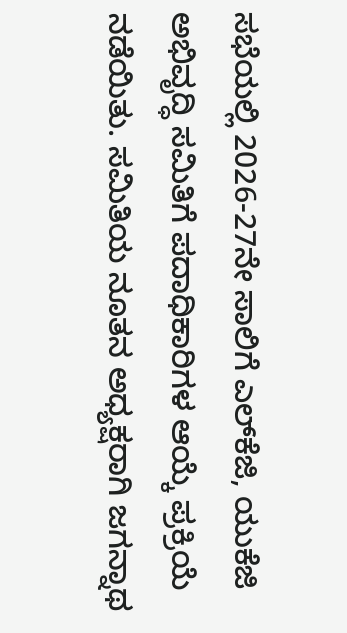ಸಭೆಯಲ್ಲಿ 2026-27ನೇ ಸಾಲಿಗೆ ಎಲ್‌ಕೆಜಿ, ಯುಕೆಜಿ ಅಭಿವೃದ್ಧಿ ಸಮಿತಿಗೆ ಪದಾಧಿಕಾರಿಗಳ ಆಯ್ಕೆ ಪ್ರಕ್ರಿಯೆ ನಡೆಯಿತು. ಸಮಿತಿಯ ನೂತನ ಅಧ್ಯಕ್ಷರಾಗಿ ಜಗನ್ನಾಥ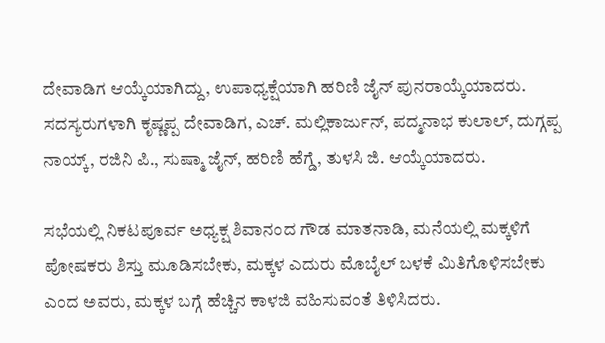ದೇವಾಡಿಗ ಆಯ್ಕೆಯಾಗಿದ್ದು, ಉಪಾಧ್ಯಕ್ಷೆಯಾಗಿ ಹರಿಣಿ ಜೈನ್ ಪುನರಾಯ್ಕೆಯಾದರು. ಸದಸ್ಯರುಗಳಾಗಿ ಕೃಷ್ಣಪ್ಪ ದೇವಾಡಿಗ, ಎಚ್. ಮಲ್ಲಿಕಾರ್ಜುನ್, ಪದ್ಮನಾಭ ಕುಲಾಲ್, ದುಗ್ಗಪ್ಪ ನಾಯ್ಕ್, ರಜಿನಿ ಪಿ., ಸುಷ್ಮಾ ಜೈನ್, ಹರಿಣಿ ಹೆಗ್ಡೆ, ತುಳಸಿ ಜಿ. ಆಯ್ಕೆಯಾದರು.

ಸಭೆಯಲ್ಲಿ ನಿಕಟಪೂರ್ವ ಅಧ್ಯಕ್ಷ ಶಿವಾನಂದ ಗೌಡ ಮಾತನಾಡಿ, ಮನೆಯಲ್ಲಿ ಮಕ್ಕಳಿಗೆ ಪೋಷಕರು ಶಿಸ್ತು ಮೂಡಿಸಬೇಕು, ಮಕ್ಕಳ ಎದುರು ಮೊಬೈಲ್ ಬಳಕೆ ಮಿತಿಗೊಳಿಸಬೇಕು ಎಂದ ಅವರು, ಮಕ್ಕಳ ಬಗ್ಗೆ ಹೆಚ್ಚಿನ ಕಾಳಜಿ ವಹಿಸುವಂತೆ ತಿಳಿಸಿದರು.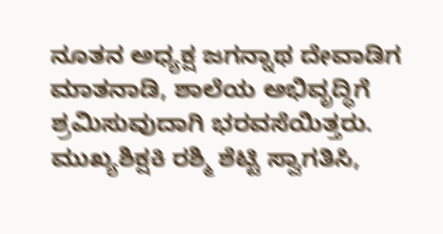ನೂತನ ಅಧ್ಯಕ್ಷ ಜಗನ್ನಾಥ ದೇವಾಡಿಗ ಮಾತನಾಡಿ, ಶಾಲೆಯ ಅಭಿವೃದ್ಧಿಗೆ ಶ್ರಮಿಸುವುದಾಗಿ ಭರವಸೆಯಿತ್ತರು. ಮುಖ್ಯಶಿಕ್ಷಕಿ ರಶ್ಮಿ ಶೆಟ್ಟಿ ಸ್ವಾಗತಿಸಿ,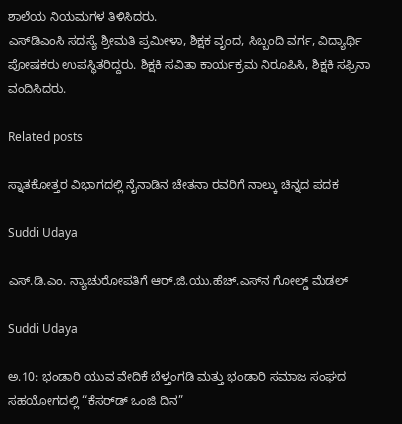ಶಾಲೆಯ ನಿಯಮಗಳ ತಿಳಿಸಿದರು.
ಎಸ್‌ಡಿಎಂಸಿ ಸದಸ್ಯೆ ಶ್ರೀಮತಿ ಪ್ರಮೀಳಾ, ಶಿಕ್ಷಕ ವೃಂದ, ಸಿಬ್ಬಂದಿ ವರ್ಗ, ವಿದ್ಯಾರ್ಥಿ ಪೋಷಕರು ಉಪಸ್ಥಿತರಿದ್ದರು. ಶಿಕ್ಷಕಿ ಸವಿತಾ ಕಾರ್ಯಕ್ರಮ ನಿರೂಪಿಸಿ, ಶಿಕ್ಷಕಿ ಸಫ್ರಿನಾ ವಂದಿಸಿದರು.

Related posts

ಸ್ನಾತಕೋತ್ತರ ವಿಭಾಗದಲ್ಲಿ ನೈನಾಡಿನ ಚೇತನಾ ರವರಿಗೆ ನಾಲ್ಕು ಚಿನ್ನದ ಪದಕ

Suddi Udaya

ಎಸ್.ಡಿ.ಎಂ. ನ್ಯಾಚುರೋಪತಿಗೆ ಆರ್.ಜಿ.ಯು.ಹೆಚ್.ಎಸ್‌ನ ಗೋಲ್ಡ್ ಮೆಡಲ್

Suddi Udaya

ಅ.10: ಭಂಡಾರಿ ಯುವ ವೇದಿಕೆ ಬೆಳ್ತಂಗಡಿ ಮತ್ತು ಭಂಡಾರಿ ಸಮಾಜ ಸಂಘದ ಸಹಯೋಗದಲ್ಲಿ “ಕೆಸರ್‌ಡ್ ಒಂಜಿ ದಿನ”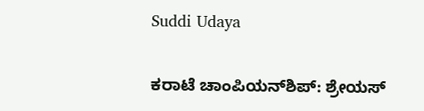Suddi Udaya

ಕರಾಟೆ ಚಾಂಪಿಯನ್‌ಶಿಪ್: ಶ್ರೇಯಸ್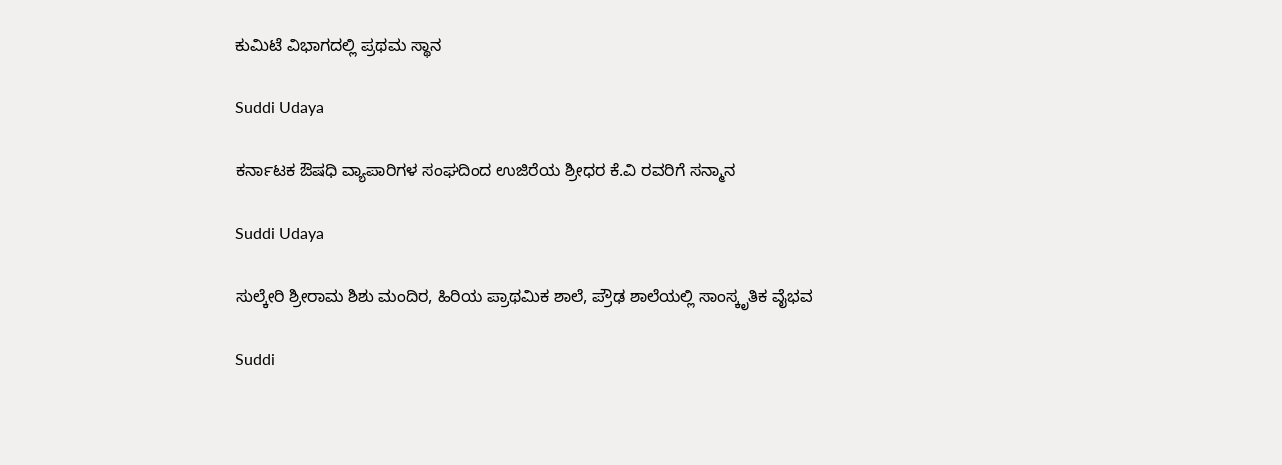ಕುಮಿಟೆ ವಿಭಾಗದಲ್ಲಿ ಪ್ರಥಮ ಸ್ಥಾನ

Suddi Udaya

ಕರ್ನಾಟಕ ಔಷಧಿ ವ್ಯಾಪಾರಿಗಳ ಸಂಘದಿಂದ ಉಜಿರೆಯ ಶ್ರೀಧರ‌ ಕೆ.ವಿ ರವರಿಗೆ ಸನ್ಮಾನ

Suddi Udaya

ಸುಲ್ಕೇರಿ ಶ್ರೀರಾಮ ಶಿಶು ಮಂದಿರ, ಹಿರಿಯ ಪ್ರಾಥಮಿಕ ಶಾಲೆ, ಪ್ರೌಢ ಶಾಲೆಯಲ್ಲಿ ಸಾಂಸ್ಕೃತಿಕ ವೈಭವ

Suddi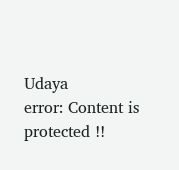Udaya
error: Content is protected !!